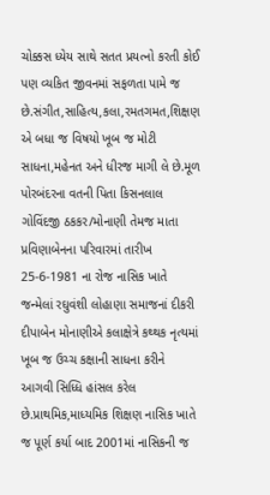ચોક્કસ ધ્યેય સાથે સતત પ્રયત્નો કરતી કોઈ પણ વ્યકિત જીવનમાં સફળતા પામે જ છે.સંગીત,સાહિત્ય,કલા,રમતગમત,શિક્ષણ એ બધા જ વિષયો ખૂબ જ મોટી સાધના,મહેનત અને ધીરજ માગી લે છે.મૂળ પોરબંદરના વતની પિતા કિસનલાલ ગોવિંદજી ઠકકર/મોનાણી તેમજ માતા પ્રવિણાબેનના પરિવારમાં તારીખ 25-6-1981 ના રોજ નાસિક ખાતે જન્મેલાં રઘુવંશી લોહાણા સમાજનાં દીકરી દીપાબેન મોનાણીએ કલાક્ષેત્રે કથ્થક નૃત્યમાં ખૂબ જ ઉચ્ચ કક્ષાની સાધના કરીને આગવી સિધ્ધિ હાંસલ કરેલ છે.પ્રાથમિક,માધ્યમિક શિક્ષણ નાસિક ખાતે જ પૂર્ણ કર્યા બાદ 2001માં નાસિકની જ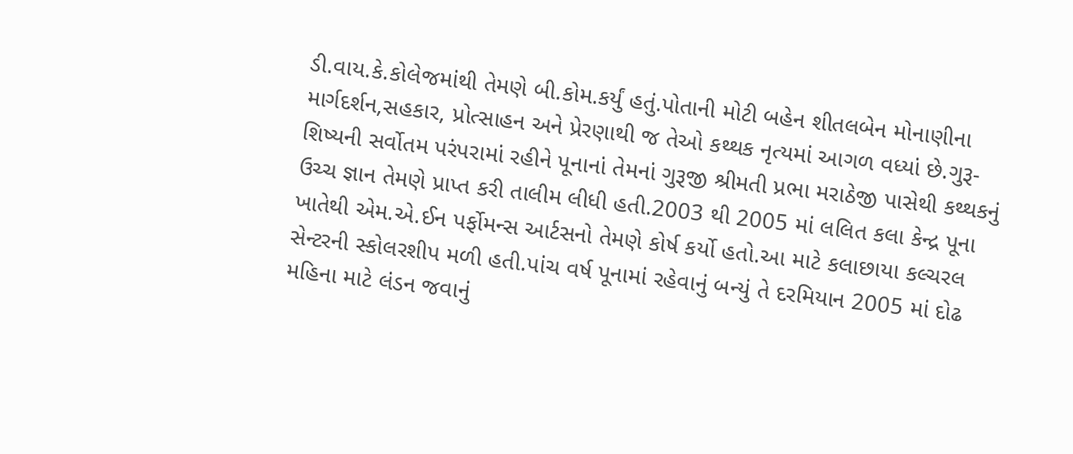ડી.વાય.કે.કોલેજમાંથી તેમણે બી.કોમ.કર્યું હતું.પોતાની મોટી બહેન શીતલબેન મોનાણીના માર્ગદર્શન,સહકાર, પ્રોત્સાહન અને પ્રેરણાથી જ તેઓ કથ્થક નૃત્યમાં આગળ વધ્યાં છે.ગુરૂ-શિષ્યની સર્વોતમ પરંપરામાં રહીને પૂનાનાં તેમનાં ગુરૂજી શ્રીમતી પ્રભા મરાઠેજી પાસેથી કથ્થકનું ઉચ્ચ જ્ઞાન તેમણે પ્રાપ્ત કરી તાલીમ લીધી હતી.2003 થી 2005 માં લલિત કલા કેન્દ્ર પૂના ખાતેથી એમ.એ.ઈન પર્ફોમન્સ આર્ટસનો તેમણે કોર્ષ કર્યો હતો.આ માટે કલાછાયા કલ્ચરલ સેન્ટરની સ્કોલરશીપ મળી હતી.પાંચ વર્ષ પૂનામાં રહેવાનું બન્યું તે દરમિયાન 2005 માં દોઢ મહિના માટે લંડન જવાનું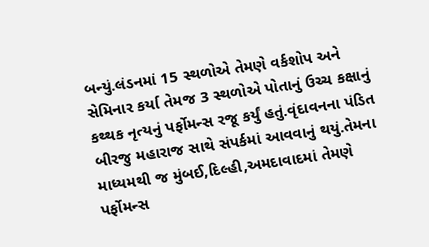બન્યું.લંડનમાં 15 સ્થળોએ તેમણે વર્કશોપ અને સેમિનાર કર્યા તેમજ 3 સ્થળોએ પોતાનું ઉચ્ચ કક્ષાનું કથ્થક નૃત્યનું પર્ફોમન્સ રજૂ કર્યું હતું.વૃંદાવનના પંડિત બીરજુ મહારાજ સાથે સંપર્કમાં આવવાનું થયું.તેમના માધ્યમથી જ મુંબઈ,દિલ્હી,અમદાવાદમાં તેમણે પર્ફોમન્સ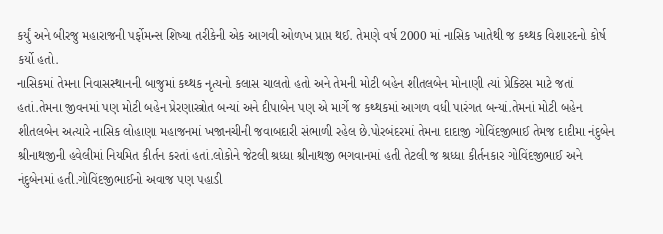કર્યું અને બીરજુ મહારાજની પર્ફોમન્સ શિષ્યા તરીકેની એક આગવી ઓળખ પ્રાપ્ત થઈ. તેમણે વર્ષ 2000 માં નાસિક ખાતેથી જ કથ્થક વિશારદનો કોર્ષ કર્યો હતો.
નાસિકમાં તેમના નિવાસસ્થાનની બાજુમાં કથ્થક નૃત્યનો કલાસ ચાલતો હતો અને તેમની મોટી બહેન શીતલબેન મોનાણી ત્યાં પ્રેક્ટિસ માટે જતાં હતાં.તેમના જીવનમાં પણ મોટી બહેન પ્રેરણાસ્ત્રોત બન્યાં અને દીપાબેન પણ એ માર્ગે જ કથ્થકમાં આગળ વધી પારંગત બન્યાં.તેમનાં મોટી બહેન શીતલબેન અત્યારે નાસિક લોહાણા મહાજનમાં ખજાનચીની જવાબદારી સંભાળી રહેલ છે.પોરબંદરમાં તેમના દાદાજી ગોવિંદજીભાઈ તેમજ દાદીમા નંદુબેન શ્રીનાથજીની હવેલીમાં નિયમિત કીર્તન કરતાં હતાં.લોકોને જેટલી શ્રધ્ધા શ્રીનાથજી ભગવાનમાં હતી તેટલી જ શ્રધ્ધા કીર્તનકાર ગોવિંદજીભાઈ અને નંદુબેનમાં હતી.ગોવિંદજીભાઈનો અવાજ પણ પહાડી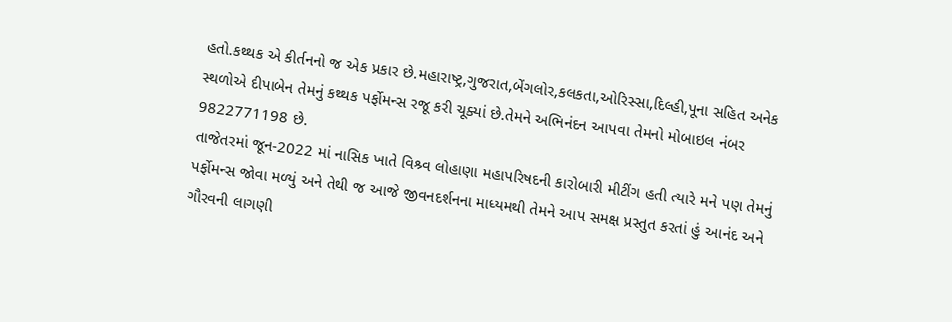હતો.કથ્થક એ કીર્તનનો જ એક પ્રકાર છે.મહારાષ્ટ્ર,ગુજરાત,બેંગલોર,કલકતા,ઓરિસ્સા,દિલ્હી,પૂના સહિત અનેક સ્થળોએ દીપાબેન તેમનું કથ્થક પર્ફોમન્સ રજૂ કરી ચૂક્યાં છે.તેમને અભિનંદન આપવા તેમનો મોબાઇલ નંબર 9822771198 છે.
તાજેતરમાં જૂન-2022 માં નાસિક ખાતે વિશ્ર્વ લોહાણા મહાપરિષદની કારોબારી મીટીંગ હતી ત્યારે મને પણ તેમનું પર્ફોમન્સ જોવા મળ્યું અને તેથી જ આજે જીવનદર્શનના માધ્યમથી તેમને આપ સમક્ષ પ્રસ્તુત કરતાં હું આનંદ અને ગૌરવની લાગણી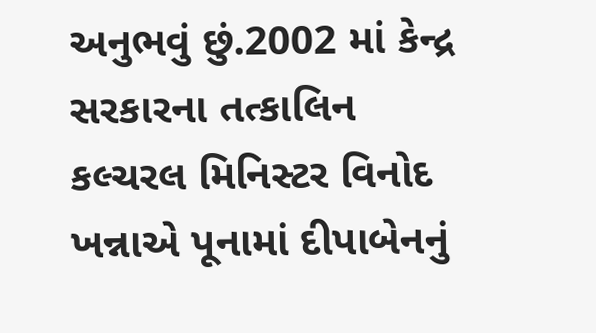અનુભવું છું.2002 માં કેન્દ્ર સરકારના તત્કાલિન કલ્ચરલ મિનિસ્ટર વિનોદ ખન્નાએ પૂનામાં દીપાબેનનું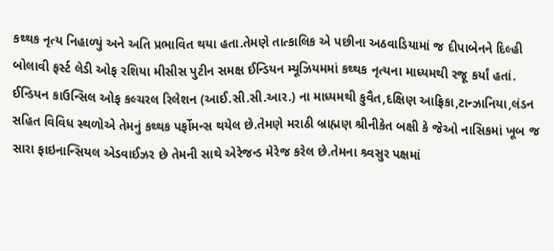કથ્થક નૃત્ય નિહાળ્યું અને અતિ પ્રભાવિત થયા હતા.તેમણે તાત્કાલિક એ પછીના અઠવાડિયામાં જ દીપાબેનને દિલ્હી બોલાવી ફર્સ્ટ લેડી ઓફ રશિયા મીસીસ પુટીન સમક્ષ ઈન્ડિયન મ્યૂઝિયમમાં કથ્થક નૃત્યના માધ્યમથી રજૂ કર્યાં હતાં.
ઈન્ડિયન કાઉન્સિલ ઓફ કલ્ચરલ રિલેશન (આઈ.સી.સી.આર.) ના માધ્યમથી કુવૈત,દક્ષિણ આફ્રિકા,ટાન્ઝાનિયા,લંડન સહિત વિવિધ સ્થળોએ તેમનું કથ્થક પર્ફોમન્સ થયેલ છે.તેમણે મરાઠી બ્રાહ્મણ શ્રીનીકેત બક્ષી કે જેઓ નાસિકમાં ખૂબ જ સારા ફાઇનાન્સિયલ એડવાઈઝર છે તેમની સાથે એરેજન્ડ મેરેજ કરેલ છે.તેમના શ્ર્વસુર પક્ષમાં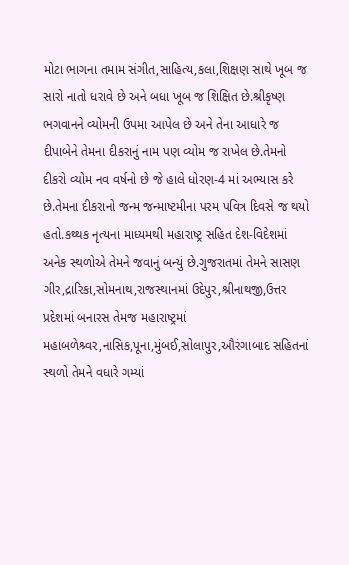મોટા ભાગના તમામ સંગીત,સાહિત્ય,કલા,શિક્ષણ સાથે ખૂબ જ સારો નાતો ધરાવે છે અને બધા ખૂબ જ શિક્ષિત છે.શ્રીકૃષ્ણ ભગવાનને વ્યોમની ઉપમા આપેલ છે અને તેના આધારે જ દીપાબેને તેમના દીકરાનું નામ પણ વ્યોમ જ રાખેલ છે.તેમનો દીકરો વ્યોમ નવ વર્ષનો છે જે હાલે ધોરણ-4 માં અભ્યાસ કરે છે.તેમના દીકરાનો જન્મ જન્માષ્ટમીના પરમ પવિત્ર દિવસે જ થયો હતો.કથ્થક નૃત્યના માધ્યમથી મહારાષ્ટ્ર સહિત દેશ-વિદેશમાં અનેક સ્થળોએ તેમને જવાનું બન્યું છે.ગુજરાતમાં તેમને સાસણ ગીર,દ્રારિકા,સોમનાથ,રાજસ્થાનમાં ઉદેપુર,શ્રીનાથજી,ઉત્તર પ્રદેશમાં બનારસ તેમજ મહારાષ્ટ્રમાં મહાબળેશ્ર્વર,નાસિક,પૂના,મુંબઈ,સોલાપુર,ઔરંગાબાદ સહિતનાં સ્થળો તેમને વધારે ગમ્યાં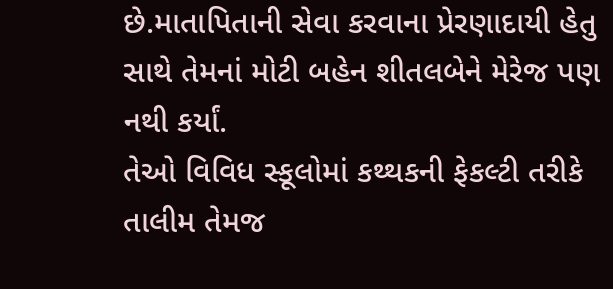છે.માતાપિતાની સેવા કરવાના પ્રેરણાદાયી હેતુ સાથે તેમનાં મોટી બહેન શીતલબેને મેરેજ પણ નથી કર્યાં.
તેઓ વિવિધ સ્કૂલોમાં કથ્થકની ફેકલ્ટી તરીકે તાલીમ તેમજ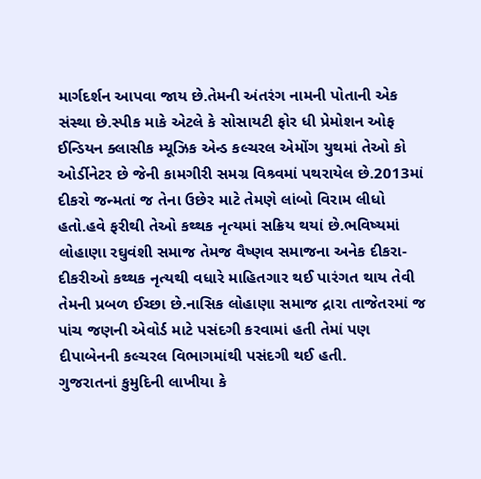માર્ગદર્શન આપવા જાય છે.તેમની અંતરંગ નામની પોતાની એક સંસ્થા છે.સ્પીક માકે એટલે કે સોસાયટી ફોર ધી પ્રેમોશન ઓફ ઈન્ડિયન ક્લાસીક મ્યૂઝિક એન્ડ કલ્ચરલ એમોંગ યુથમાં તેઓ કો ઓર્ડીનેટર છે જેની કામગીરી સમગ્ર વિશ્ર્વમાં પથરાયેલ છે.2013માં દીકરો જન્મતાં જ તેના ઉછેર માટે તેમણે લાંબો વિરામ લીધો હતો.હવે ફરીથી તેઓ કથ્થક નૃત્યમાં સક્રિય થયાં છે.ભવિષ્યમાં લોહાણા રઘુવંશી સમાજ તેમજ વૈષ્ણવ સમાજના અનેક દીકરા-દીકરીઓ કથ્થક નૃત્યથી વધારે માહિતગાર થઈ પારંગત થાય તેવી તેમની પ્રબળ ઈચ્છા છે.નાસિક લોહાણા સમાજ દ્રારા તાજેતરમાં જ પાંચ જણની એવોર્ડ માટે પસંદગી કરવામાં હતી તેમાં પણ દીપાબેનની કલ્ચરલ વિભાગમાંથી પસંદગી થઈ હતી.
ગુજરાતનાં કુમુદિની લાખીયા કે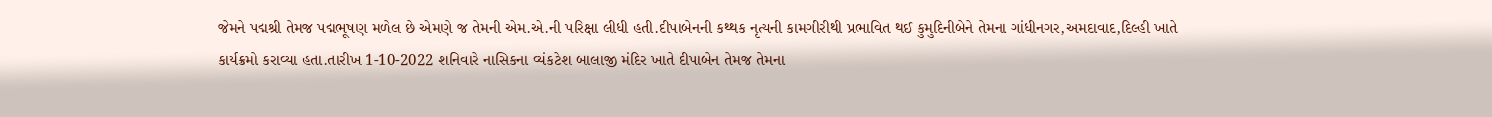જેમને પદ્મશ્રી તેમજ પદ્મભૂષણ મળેલ છે એમણે જ તેમની એમ.એ.ની પરિક્ષા લીધી હતી.દીપાબેનની કથ્થક નૃત્યની કામગીરીથી પ્રભાવિત થઈ કુમુદિનીબેને તેમના ગાંધીનગર,અમદાવાદ,દિલ્હી ખાતે કાર્યક્રમો કરાવ્યા હતા.તારીખ 1-10-2022 શનિવારે નાસિકના વ્યંકટેશ બાલાજી મંદિર ખાતે દીપાબેન તેમજ તેમના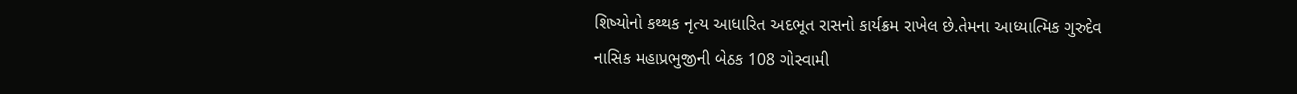શિષ્યોનો કથ્થક નૃત્ય આધારિત અદભૂત રાસનો કાર્યક્રમ રાખેલ છે.તેમના આધ્યાત્મિક ગુરુદેવ નાસિક મહાપ્રભુજીની બેઠક 108 ગોસ્વામી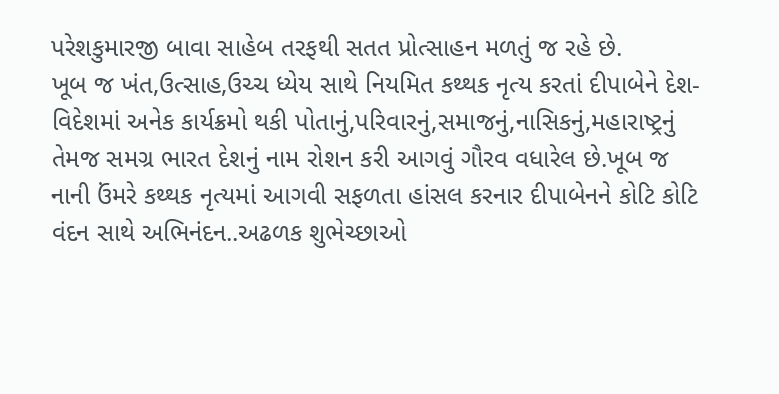પરેશકુમારજી બાવા સાહેબ તરફથી સતત પ્રોત્સાહન મળતું જ રહે છે.
ખૂબ જ ખંત,ઉત્સાહ,ઉચ્ચ ધ્યેય સાથે નિયમિત કથ્થક નૃત્ય કરતાં દીપાબેને દેશ-વિદેશમાં અનેક કાર્યક્રમો થકી પોતાનું,પરિવારનું,સમાજનું,નાસિકનું,મહારાષ્ટ્રનું તેમજ સમગ્ર ભારત દેશનું નામ રોશન કરી આગવું ગૌરવ વધારેલ છે.ખૂબ જ નાની ઉંમરે કથ્થક નૃત્યમાં આગવી સફળતા હાંસલ કરનાર દીપાબેનને કોટિ કોટિ વંદન સાથે અભિનંદન..અઢળક શુભેચ્છાઓ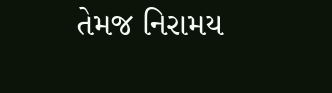તેમજ નિરામય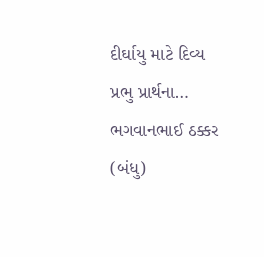દીર્ઘાયુ માટે દિવ્ય પ્રભુ પ્રાર્થના…
ભગવાનભાઈ ઠક્કર (બંધુ)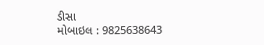ડીસા
મોબાઇલ : 9825638643